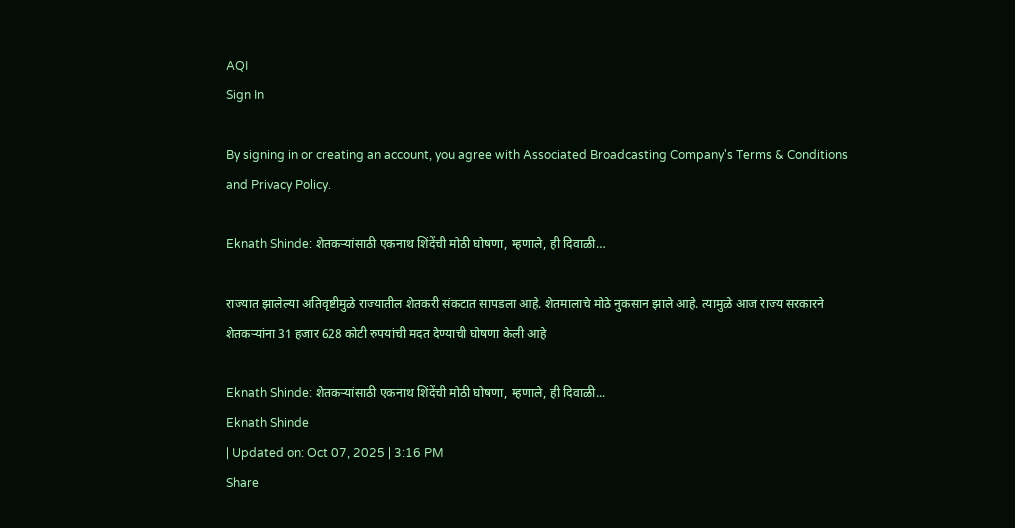AQI
Sign In

By signing in or creating an account, you agree with Associated Broadcasting Company's Terms & Conditions and Privacy Policy.

Eknath Shinde: शेतकऱ्यांसाठी एकनाथ शिंदेंची मोठी घोषणा, म्हणाले, ही दिवाळी…

राज्यात झालेल्या अतिवृष्टीमुळे राज्यातील शेतकरी संकटात सापडला आहे. शेतमालाचे मोठे नुकसान झाले आहे. त्यामुळे आज राज्य सरकारने शेतकऱ्यांना 31 हजार 628 कोटी रुपयांची मदत देण्याची घोषणा केली आहे

Eknath Shinde: शेतकऱ्यांसाठी एकनाथ शिंदेंची मोठी घोषणा, म्हणाले, ही दिवाळी...
Eknath Shinde
| Updated on: Oct 07, 2025 | 3:16 PM
Share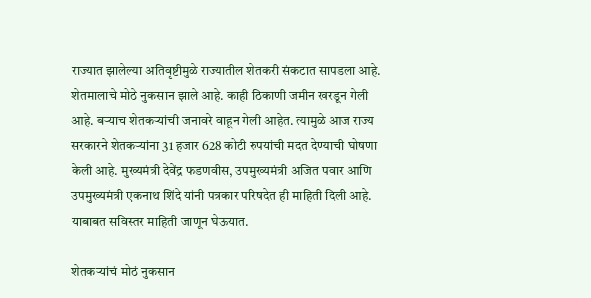राज्यात झालेल्या अतिवृष्टीमुळे राज्यातील शेतकरी संकटात सापडला आहे. शेतमालाचे मोठे नुकसान झाले आहे. काही ठिकाणी जमीन खरडून गेली आहे. बऱ्याच शेतकऱ्यांची जनावरे वाहून गेली आहेत. त्यामुळे आज राज्य सरकारने शेतकऱ्यांना 31 हजार 628 कोटी रुपयांची मदत देण्याची घोषणा केली आहे. मुख्यमंत्री देवेंद्र फडणवीस, उपमुख्यमंत्री अजित पवार आणि उपमुख्यमंत्री एकनाथ शिंदे यांनी पत्रकार परिषदेत ही माहिती दिली आहे. याबाबत सविस्तर माहिती जाणून घेऊयात.

शेतकऱ्यांचं मोठं नुकसान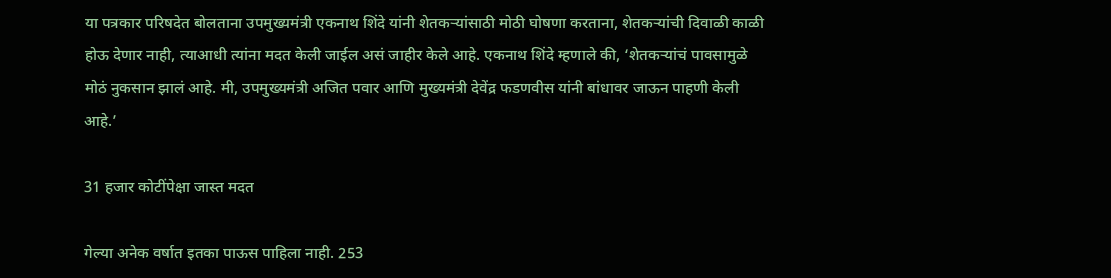या पत्रकार परिषदेत बोलताना उपमुख्यमंत्री एकनाथ शिंदे यांनी शेतकऱ्यांसाठी मोठी घोषणा करताना, शेतकऱ्यांची दिवाळी काळी होऊ देणार नाही, त्याआधी त्यांना मदत केली जाईल असं जाहीर केले आहे. एकनाथ शिंदे म्हणाले की, ‘शेतकऱ्यांचं पावसामुळे मोठं नुकसान झालं आहे. मी, उपमुख्यमंत्री अजित पवार आणि मुख्यमंत्री देवेंद्र फडणवीस यांनी बांधावर जाऊन पाहणी केली आहे.’

31 हजार कोटींपेक्षा जास्त मदत

गेल्या अनेक वर्षात इतका पाऊस पाहिला नाही. 253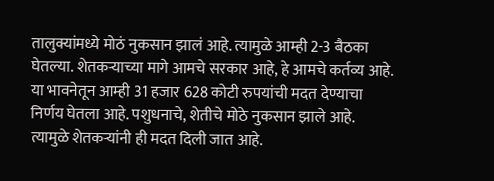तालुक्यांमध्ये मोठं नुकसान झालं आहे. त्यामुळे आम्ही 2-3 बैठका घेतल्या. शेतकऱ्याच्या मागे आमचे सरकार आहे, हे आमचे कर्तव्य आहे. या भावनेतून आम्ही 31 हजार 628 कोटी रुपयांची मदत देण्याचा निर्णय घेतला आहे. पशुधनाचे, शेतीचे मोठे नुकसान झाले आहे. त्यामुळे शेतकऱ्यांनी ही मदत दिली जात आहे.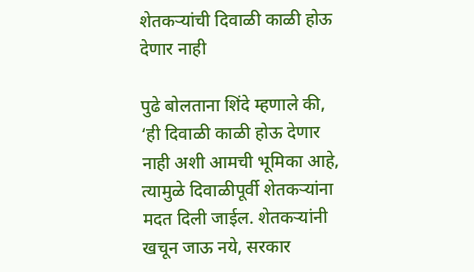शेतकऱ्यांची दिवाळी काळी होऊ देणार नाही

पुढे बोलताना शिंदे म्हणाले की, ‘ही दिवाळी काळी होऊ देणार नाही अशी आमची भूमिका आहे, त्यामुळे दिवाळीपूर्वी शेतकऱ्यांना मदत दिली जाईल. शेतकऱ्यांनी खचून जाऊ नये, सरकार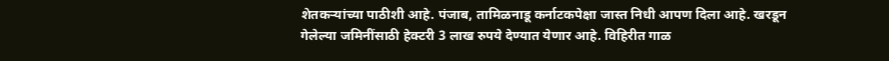शेतकऱ्यांच्या पाठीशी आहे. पंजाब, तामिळनाडू कर्नाटकपेक्षा जास्त निधी आपण दिला आहे. खरडून गेलेल्या जमिनींसाठी हेक्टरी 3 लाख रुपये देण्यात येणार आहे. विहिरीत गाळ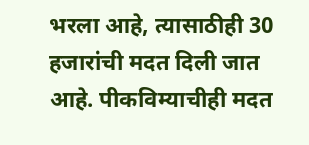भरला आहे, त्यासाठीही 30 हजारांची मदत दिली जात आहे. पीकविम्याचीही मदत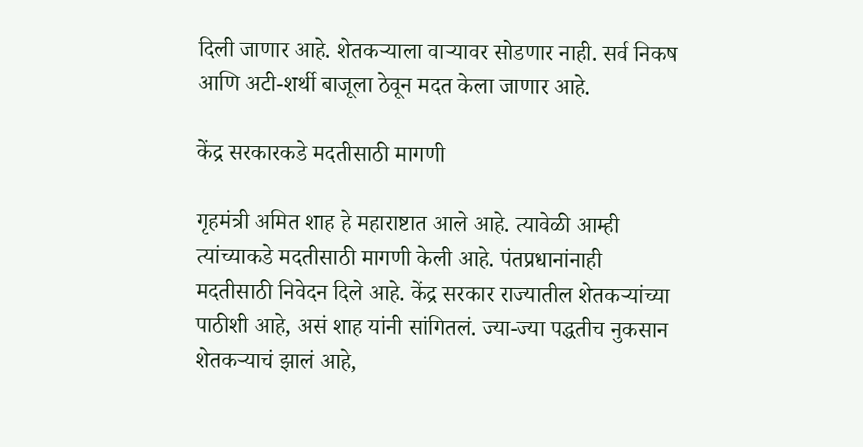दिली जाणार आहे. शेतकऱ्याला वाऱ्यावर सोडणार नाही. सर्व निकष आणि अटी-शर्थी बाजूला ठेवून मदत केला जाणार आहे.

केंद्र सरकारकडे मदतीसाठी मागणी

गृहमंत्री अमित शाह हे महाराष्टात आले आहे. त्यावेळी आम्ही त्यांच्याकडे मदतीसाठी मागणी केली आहे. पंतप्रधानांनाही मदतीसाठी निवेदन दिले आहे. केंद्र सरकार राज्यातील शेतकऱ्यांच्या पाठीशी आहे, असं शाह यांनी सांगितलं. ज्या-ज्या पद्धतीच नुकसान शेतकऱ्याचं झालं आहे,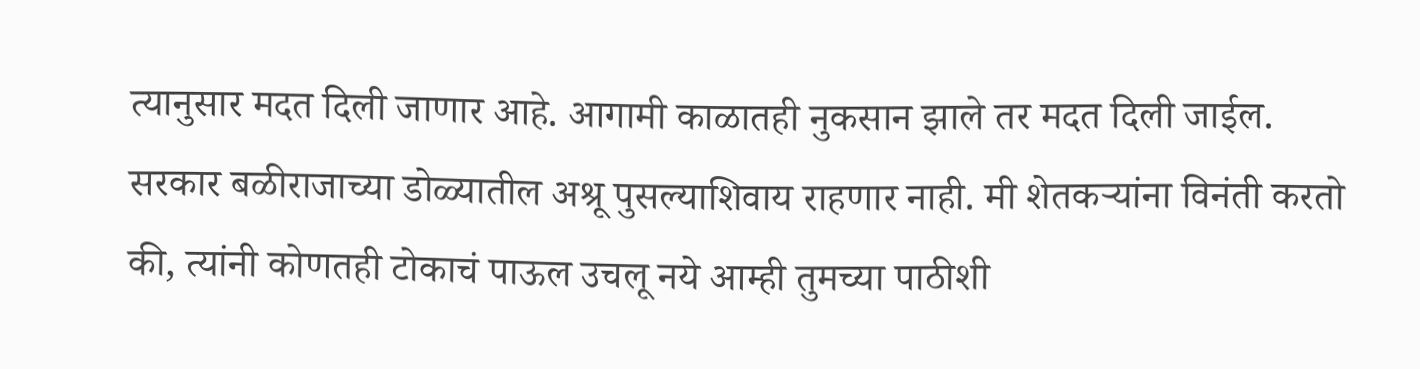त्यानुसार मदत दिली जाणार आहे. आगामी काळातही नुकसान झाले तर मदत दिली जाईल. सरकार बळीराजाच्या डोळ्यातील अश्रू पुसल्याशिवाय राहणार नाही. मी शेतकऱ्यांना विनंती करतो की, त्यांनी कोणतही टोकाचं पाऊल उचलू नये आम्ही तुमच्या पाठीशी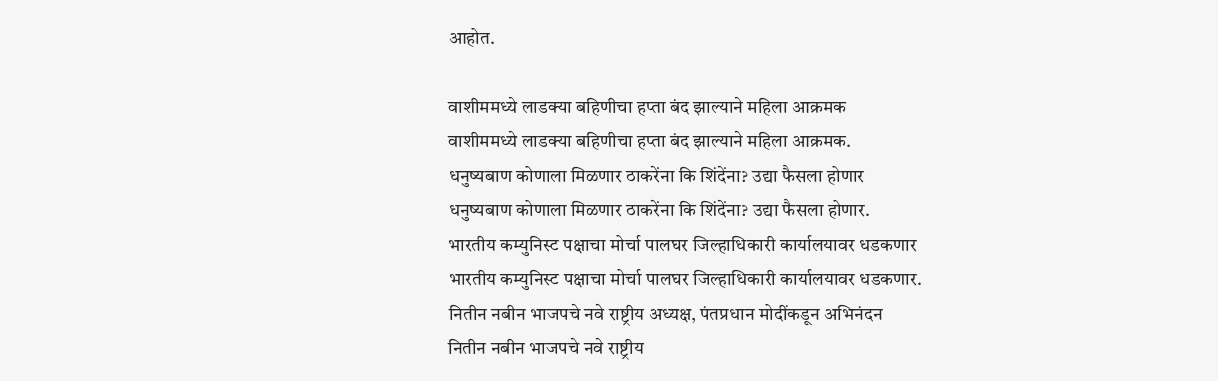आहोत.

वाशीममध्ये लाडक्या बहिणीचा हप्ता बंद झाल्याने महिला आक्रमक
वाशीममध्ये लाडक्या बहिणीचा हप्ता बंद झाल्याने महिला आक्रमक.
धनुष्यबाण कोणाला मिळणार ठाकरेंना कि शिंदेंना? उद्या फैसला होणार
धनुष्यबाण कोणाला मिळणार ठाकरेंना कि शिंदेंना? उद्या फैसला होणार.
भारतीय कम्युनिस्ट पक्षाचा मोर्चा पालघर जिल्हाधिकारी कार्यालयावर धडकणार
भारतीय कम्युनिस्ट पक्षाचा मोर्चा पालघर जिल्हाधिकारी कार्यालयावर धडकणार.
नितीन नबीन भाजपचे नवे राष्ट्रीय अध्यक्ष, पंतप्रधान मोदींकडून अभिनंदन
नितीन नबीन भाजपचे नवे राष्ट्रीय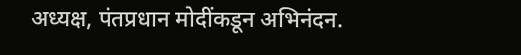अध्यक्ष, पंतप्रधान मोदींकडून अभिनंदन.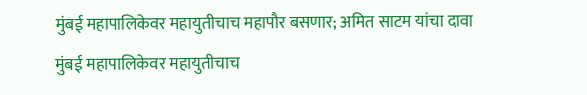मुंबई महापालिकेवर महायुतीचाच महापौर बसणार; अमित साटम यांचा दावा
मुंबई महापालिकेवर महायुतीचाच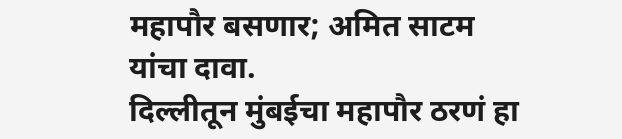महापौर बसणार; अमित साटम यांचा दावा.
दिल्लीतून मुंबईचा महापौर ठरणं हा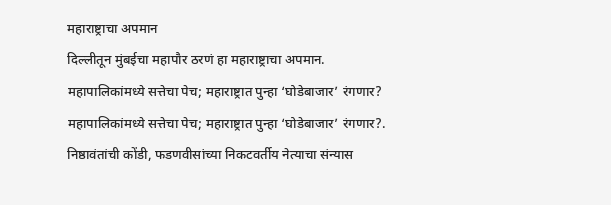महाराष्ट्राचा अपमान
दिल्लीतून मुंबईचा महापौर ठरणं हा महाराष्ट्राचा अपमान.
महापालिकांमध्ये सत्तेचा पेच; महाराष्ट्रात पुन्हा ‘घोडेबाजार’ रंगणार?
महापालिकांमध्ये सत्तेचा पेच; महाराष्ट्रात पुन्हा ‘घोडेबाजार’ रंगणार?.
निष्ठावंतांची कोंडी, फडणवीसांच्या निकटवर्तीय नेत्याचा संन्यास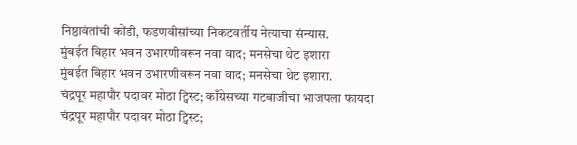निष्ठावंतांची कोंडी, फडणवीसांच्या निकटवर्तीय नेत्याचा संन्यास.
मुंबईत बिहार भवन उभारणीवरून नवा वाद; मनसेचा थेट इशारा
मुंबईत बिहार भवन उभारणीवरून नवा वाद; मनसेचा थेट इशारा.
चंद्रपूर महापौर पदावर मोठा ट्विस्ट; काँग्रेसच्या गटबाजीचा भाजपला फायदा
चंद्रपूर महापौर पदावर मोठा ट्विस्ट;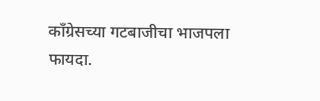काँग्रेसच्या गटबाजीचा भाजपला फायदा.